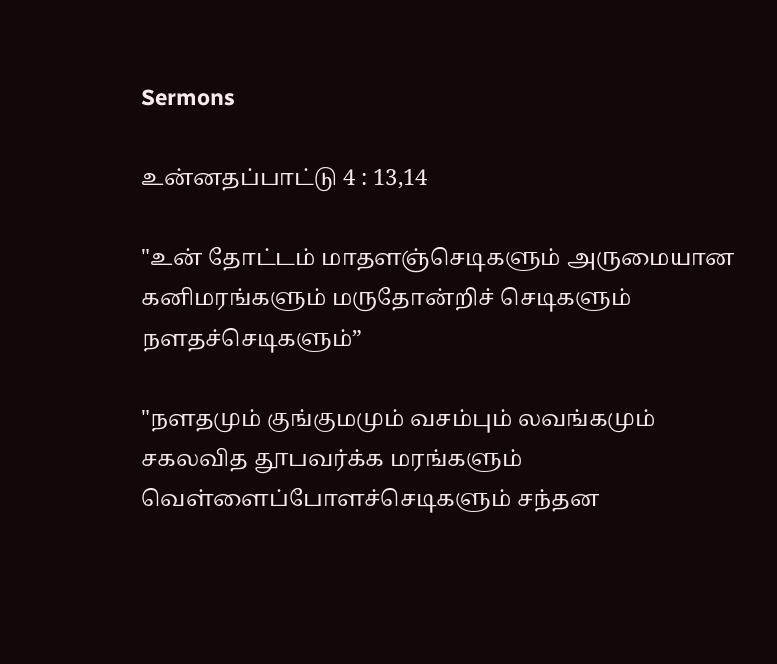Sermons

உன்னதப்பாட்டு 4 : 13,14

"உன் தோட்டம் மாதளஞ்செடிகளும் அருமையான கனிமரங்களும் மருதோன்றிச் செடிகளும் நளதச்செடிகளும்”

"நளதமும் குங்குமமும் வசம்பும் லவங்கமும் சகலவித தூபவர்க்க மரங்களும் வெள்ளைப்போளச்செடிகளும் சந்தன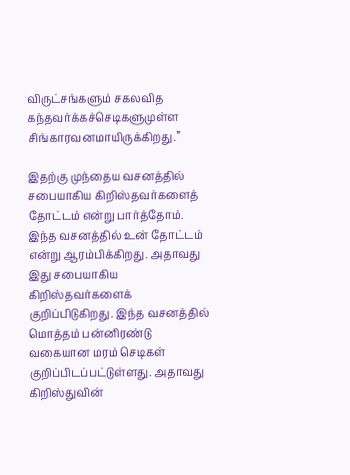விருட்சங்களும் சகலவித கந்தவர்க்கச்செடிகளுமுள்ள சிங்காரவனமாயிருக்கிறது.”

இதற்கு முந்தைய வசனத்தில் சபையாகிய கிறிஸ்தவர்களைத் தோட்டம் என்று பார்த்தோம். இந்த வசனத்தில் உன் தோட்டம் என்று ஆரம்பிக்கிறது. அதாவது இது சபையாகிய கிறிஸ்தவர்களைக் குறிப்பிடுகிறது. இந்த வசனத்தில் மொத்தம் பன்னிரண்டு வகையான மரம் செடிகள் குறிப்பிடப்பட்டுள்ளது. அதாவது கிறிஸ்துவின்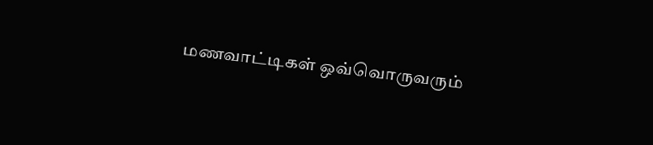மணவாட்டிகள் ஒவ்வொருவரும்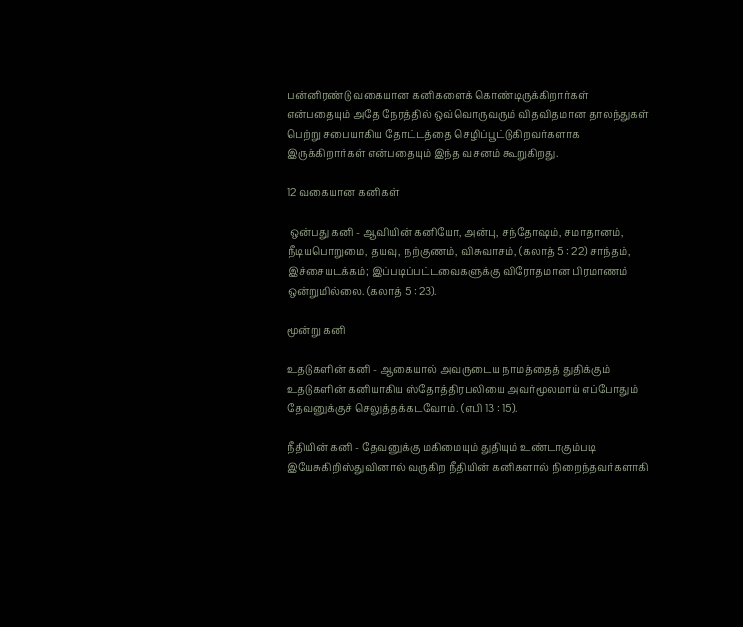பன்னிரண்டு வகையான கனிகளைக் கொண்டிருக்கிறார்கள் என்பதையும் அதே நேரத்தில் ஒவ்வொருவரும் விதவிதமான தாலந்துகள் பெற்று சபையாகிய தோட்டத்தை செழிப்பூட்டுகிறவர்களாக இருக்கிறார்கள் என்பதையும் இந்த வசனம் கூறுகிறது.

12 வகையான கனிகள்

 ஒன்பது கனி - ஆவியின் கனியோ, அன்பு, சந்தோஷம், சமாதானம், நீடியபொறுமை, தயவு, நற்குணம், விசுவாசம், (கலாத் 5 : 22) சாந்தம், இச்சையடக்கம்; இப்படிப்பட்டவைகளுக்கு விரோதமான பிரமாணம் ஒன்றுமில்லை. (கலாத் 5 : 23).

மூன்று கனி

உதடுகளின் கனி - ஆகையால் அவருடைய நாமத்தைத் துதிக்கும் உதடுகளின் கனியாகிய ஸ்தோத்திரபலியை அவர்மூலமாய் எப்போதும் தேவனுக்குச் செலுத்தக்கடவோம். (எபி 13 : 15).

நீதியின் கனி - தேவனுக்கு மகிமையும் துதியும் உண்டாகும்படி இயேசுகிறிஸ்துவினால் வருகிற நீதியின் கனிகளால் நிறைந்தவர்களாகி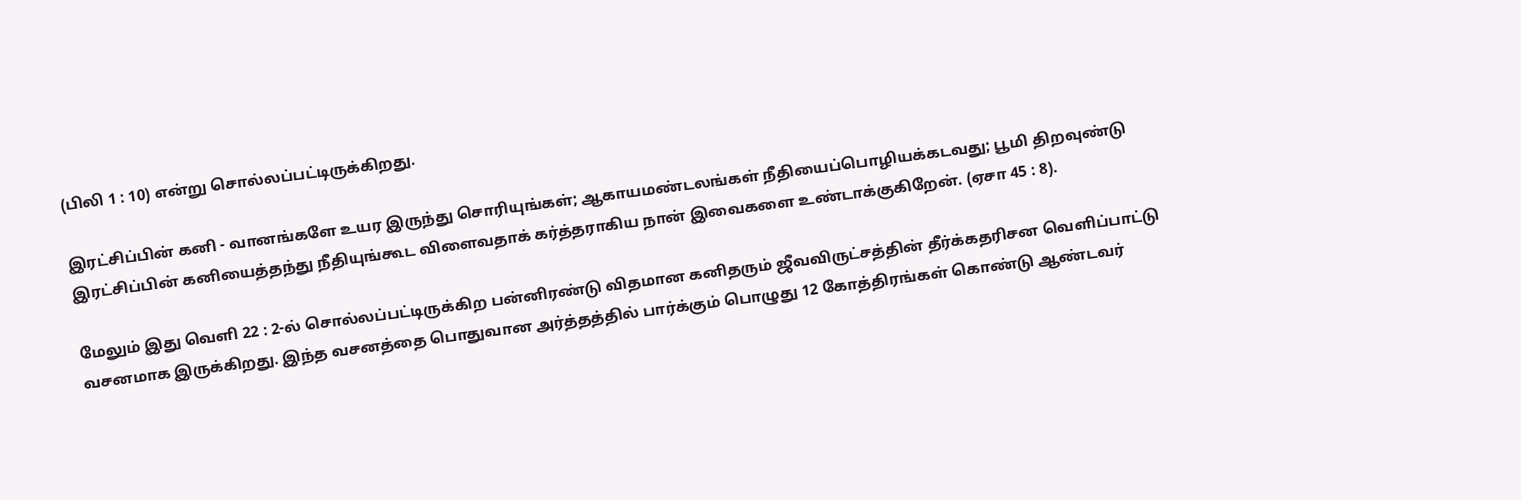(பிலி 1 : 10) என்று சொல்லப்பட்டிருக்கிறது.

இரட்சிப்பின் கனி - வானங்களே உயர இருந்து சொரியுங்கள்; ஆகாயமண்டலங்கள் நீதியைப்பொழியக்கடவது; பூமி திறவுண்டு இரட்சிப்பின் கனியைத்தந்து நீதியுங்கூட விளைவதாக் கர்த்தராகிய நான் இவைகளை உண்டாக்குகிறேன். (ஏசா 45 : 8).

மேலும் இது வெளி 22 : 2-ல் சொல்லப்பட்டிருக்கிற பன்னிரண்டு விதமான கனிதரும் ஜீவவிருட்சத்தின் தீர்க்கதரிசன வெளிப்பாட்டு வசனமாக இருக்கிறது. இந்த வசனத்தை பொதுவான அர்த்தத்தில் பார்க்கும் பொழுது 12 கோத்திரங்கள் கொண்டு ஆண்டவர்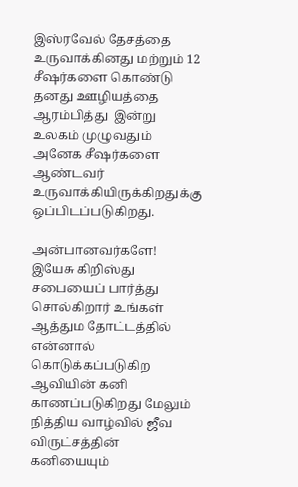இஸ்ரவேல் தேசத்தை உருவாக்கினது மற்றும் 12 சீஷர்களை கொண்டு தனது ஊழியத்தை ஆரம்பித்து  இன்று உலகம் முழுவதும் அனேக சீஷர்களை ஆண்டவர் உருவாக்கியிருக்கிறதுக்கு ஒப்பிடப்படுகிறது.

அன்பானவர்களே! இயேசு கிறிஸ்து சபையைப் பார்த்து சொல்கிறார் உங்கள் ஆத்தும தோட்டத்தில் என்னால் கொடுக்கப்படுகிற ஆவியின் கனி காணப்படுகிறது மேலும் நித்திய வாழ்வில் ஜீவ விருட்சத்தின் கனியையும்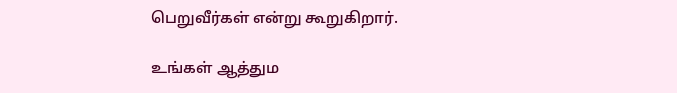பெறுவீர்கள் என்று கூறுகிறார்.

உங்கள் ஆத்தும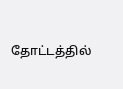தோட்டத்தில்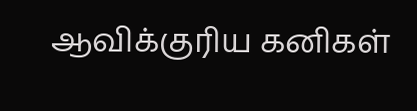ஆவிக்குரிய கனிகள்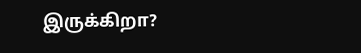இருக்கிறா?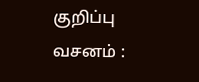குறிப்பு வசனம் :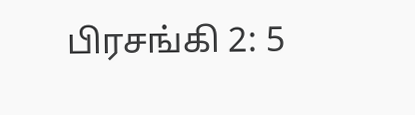பிரசங்கி 2: 5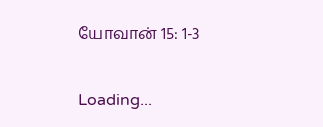யோவான் 15: 1-3

Loading...